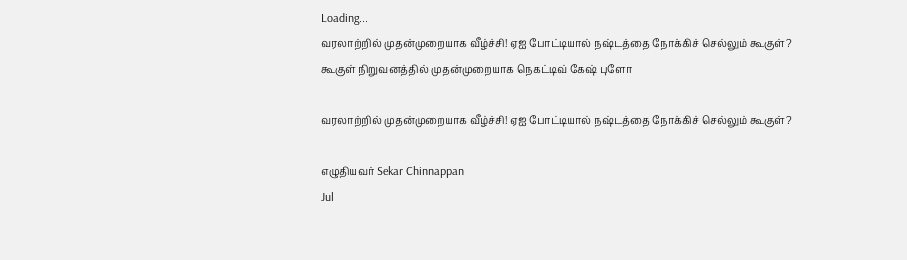Loading...
வரலாற்றில் முதன்முறையாக வீழ்ச்சி! ஏஐ போட்டியால் நஷ்டத்தை நோக்கிச் செல்லும் கூகுள்?
கூகுள் நிறுவனத்தில் முதன்முறையாக நெகட்டிவ் கேஷ் புளோ

வரலாற்றில் முதன்முறையாக வீழ்ச்சி! ஏஐ போட்டியால் நஷ்டத்தை நோக்கிச் செல்லும் கூகுள்?

எழுதியவர் Sekar Chinnappan
Jul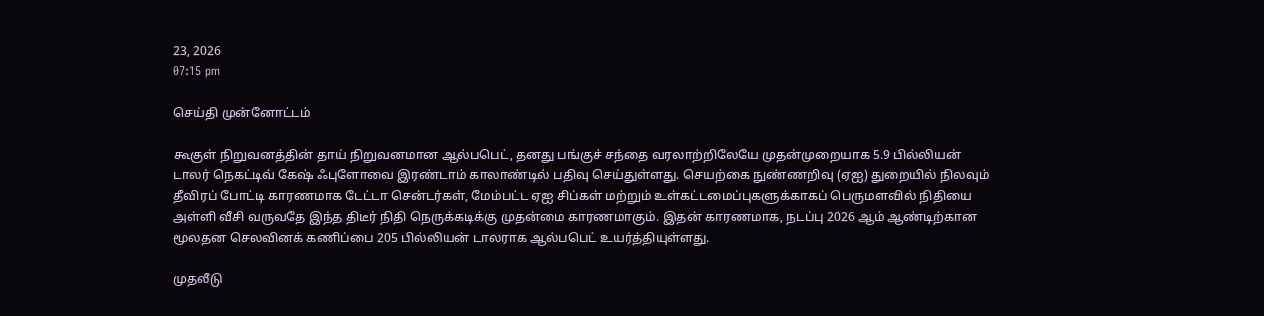23, 2026
07:15 pm

செய்தி முன்னோட்டம்

கூகுள் நிறுவனத்தின் தாய் நிறுவனமான ஆல்பபெட், தனது பங்குச் சந்தை வரலாற்றிலேயே முதன்முறையாக 5.9 பில்லியன் டாலர் நெகட்டிவ் கேஷ் ஃபுளோவை இரண்டாம் காலாண்டில் பதிவு செய்துள்ளது. செயற்கை நுண்ணறிவு (ஏஐ) துறையில் நிலவும் தீவிரப் போட்டி காரணமாக டேட்டா சென்டர்கள், மேம்பட்ட ஏஐ சிப்கள் மற்றும் உள்கட்டமைப்புகளுக்காகப் பெருமளவில் நிதியை அள்ளி வீசி வருவதே இந்த திடீர் நிதி நெருக்கடிக்கு முதன்மை காரணமாகும். இதன் காரணமாக, நடப்பு 2026 ஆம் ஆண்டிற்கான மூலதன செலவினக் கணிப்பை 205 பில்லியன் டாலராக ஆல்பபெட் உயர்த்தியுள்ளது.

முதலீடு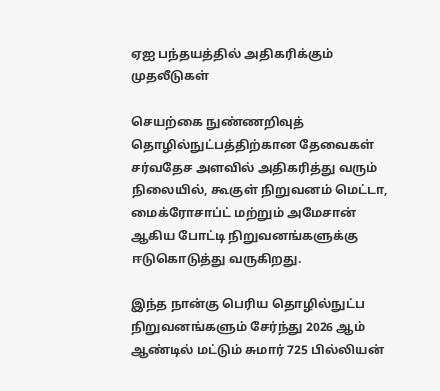ஏஐ பந்தயத்தில் அதிகரிக்கும் முதலீடுகள்

செயற்கை நுண்ணறிவுத் தொழில்நுட்பத்திற்கான தேவைகள் சர்வதேச அளவில் அதிகரித்து வரும் நிலையில், கூகுள் நிறுவனம் மெட்டா, மைக்ரோசாப்ட் மற்றும் அமேசான் ஆகிய போட்டி நிறுவனங்களுக்கு ஈடுகொடுத்து வருகிறது.

இந்த நான்கு பெரிய தொழில்நுட்ப நிறுவனங்களும் சேர்ந்து 2026 ஆம் ஆண்டில் மட்டும் சுமார் 725 பில்லியன்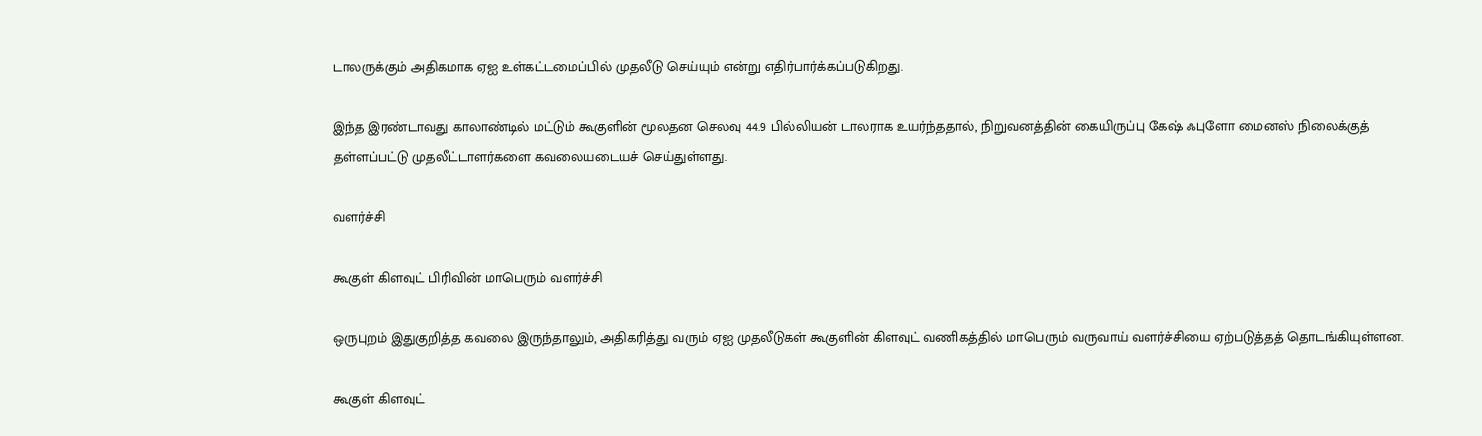டாலருக்கும் அதிகமாக ஏஐ உள்கட்டமைப்பில் முதலீடு செய்யும் என்று எதிர்பார்க்கப்படுகிறது.

இந்த இரண்டாவது காலாண்டில் மட்டும் கூகுளின் மூலதன செலவு 44.9 பில்லியன் டாலராக உயர்ந்ததால், நிறுவனத்தின் கையிருப்பு கேஷ் ஃபுளோ மைனஸ் நிலைக்குத் தள்ளப்பட்டு முதலீட்டாளர்களை கவலையடையச் செய்துள்ளது.

வளர்ச்சி

கூகுள் கிளவுட் பிரிவின் மாபெரும் வளர்ச்சி

ஒருபுறம் இதுகுறித்த கவலை இருந்தாலும், அதிகரித்து வரும் ஏஐ முதலீடுகள் கூகுளின் கிளவுட் வணிகத்தில் மாபெரும் வருவாய் வளர்ச்சியை ஏற்படுத்தத் தொடங்கியுள்ளன.

கூகுள் கிளவுட்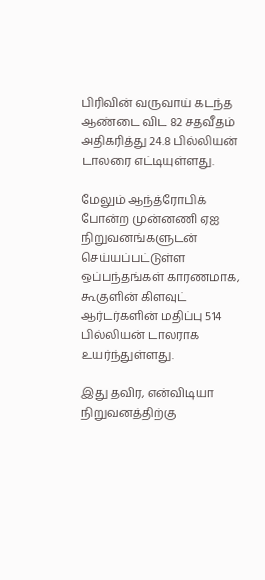பிரிவின் வருவாய் கடந்த ஆண்டை விட 82 சதவீதம் அதிகரித்து 24.8 பில்லியன் டாலரை எட்டியுள்ளது.

மேலும் ஆந்த்ரோபிக் போன்ற முன்னணி ஏஐ நிறுவனங்களுடன் செய்யப்பட்டுள்ள ஒப்பந்தங்கள் காரணமாக, கூகுளின் கிளவுட் ஆர்டர்களின் மதிப்பு 514 பில்லியன் டாலராக உயர்ந்துள்ளது.

இது தவிர, என்விடியா நிறுவனத்திற்கு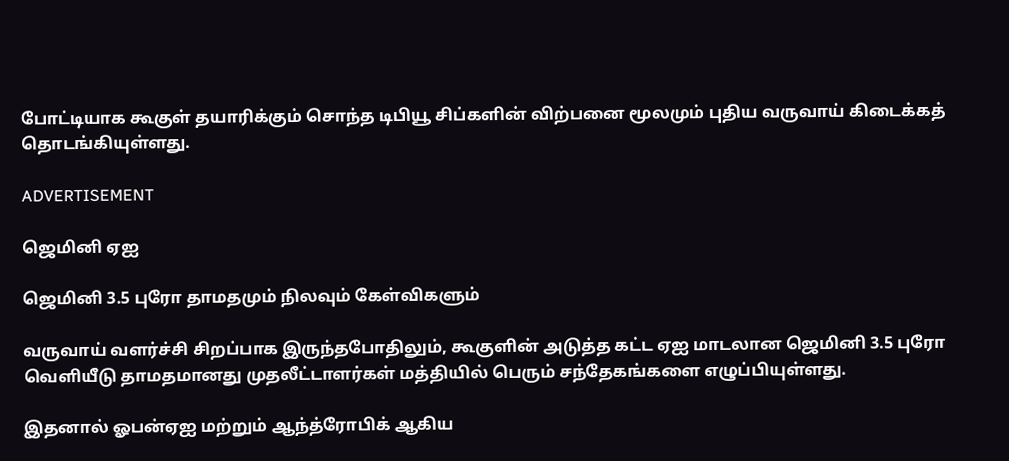போட்டியாக கூகுள் தயாரிக்கும் சொந்த டிபியூ சிப்களின் விற்பனை மூலமும் புதிய வருவாய் கிடைக்கத் தொடங்கியுள்ளது.

ADVERTISEMENT

ஜெமினி ஏஐ

ஜெமினி 3.5 புரோ தாமதமும் நிலவும் கேள்விகளும்

வருவாய் வளர்ச்சி சிறப்பாக இருந்தபோதிலும், கூகுளின் அடுத்த கட்ட ஏஐ மாடலான ஜெமினி 3.5 புரோ வெளியீடு தாமதமானது முதலீட்டாளர்கள் மத்தியில் பெரும் சந்தேகங்களை எழுப்பியுள்ளது.

இதனால் ஓபன்ஏஐ மற்றும் ஆந்த்ரோபிக் ஆகிய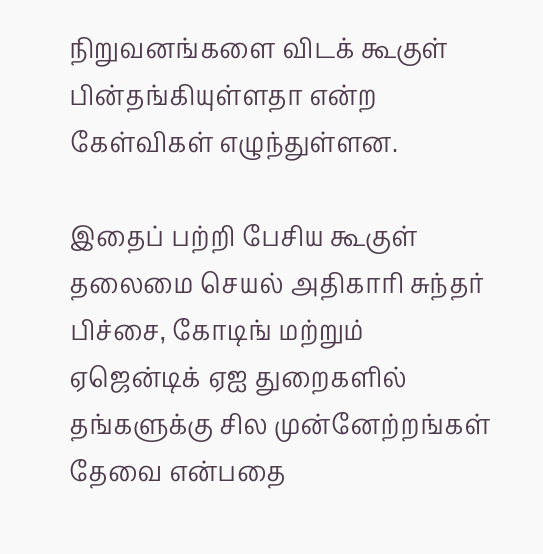நிறுவனங்களை விடக் கூகுள் பின்தங்கியுள்ளதா என்ற கேள்விகள் எழுந்துள்ளன.

இதைப் பற்றி பேசிய கூகுள் தலைமை செயல் அதிகாரி சுந்தர் பிச்சை, கோடிங் மற்றும் ஏஜென்டிக் ஏஐ துறைகளில் தங்களுக்கு சில முன்னேற்றங்கள் தேவை என்பதை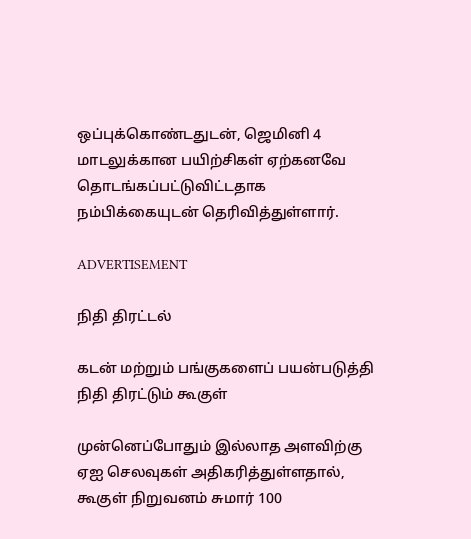ஒப்புக்கொண்டதுடன், ஜெமினி 4 மாடலுக்கான பயிற்சிகள் ஏற்கனவே தொடங்கப்பட்டுவிட்டதாக நம்பிக்கையுடன் தெரிவித்துள்ளார்.

ADVERTISEMENT

நிதி திரட்டல்

கடன் மற்றும் பங்குகளைப் பயன்படுத்தி நிதி திரட்டும் கூகுள்

முன்னெப்போதும் இல்லாத அளவிற்கு ஏஐ செலவுகள் அதிகரித்துள்ளதால், கூகுள் நிறுவனம் சுமார் 100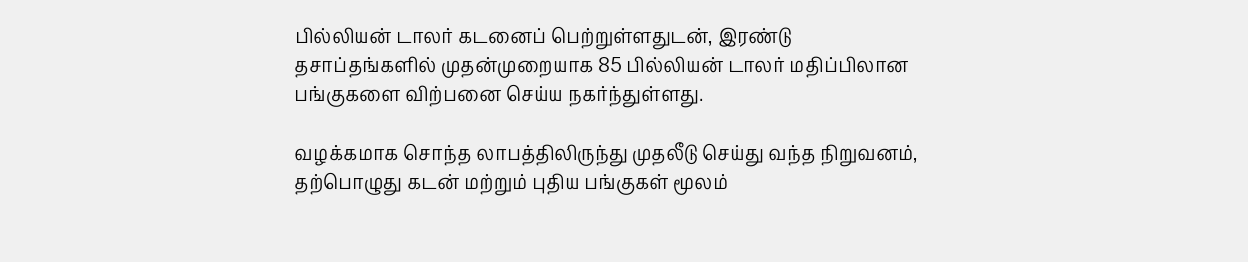பில்லியன் டாலர் கடனைப் பெற்றுள்ளதுடன், இரண்டு தசாப்தங்களில் முதன்முறையாக 85 பில்லியன் டாலர் மதிப்பிலான பங்குகளை விற்பனை செய்ய நகர்ந்துள்ளது.

வழக்கமாக சொந்த லாபத்திலிருந்து முதலீடு செய்து வந்த நிறுவனம், தற்பொழுது கடன் மற்றும் புதிய பங்குகள் மூலம்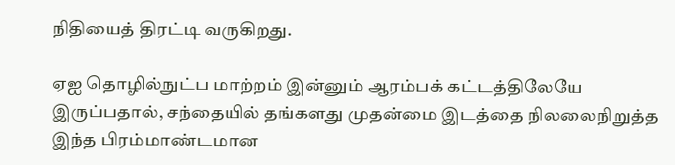நிதியைத் திரட்டி வருகிறது.

ஏஐ தொழில்நுட்ப மாற்றம் இன்னும் ஆரம்பக் கட்டத்திலேயே இருப்பதால், சந்தையில் தங்களது முதன்மை இடத்தை நிலலைநிறுத்த இந்த பிரம்மாண்டமான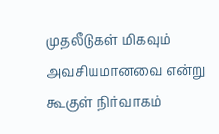முதலீடுகள் மிகவும் அவசியமானவை என்று கூகுள் நிர்வாகம்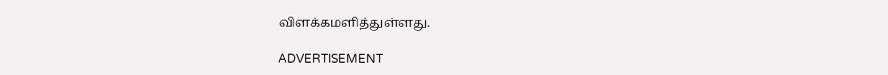விளக்கமளித்துள்ளது.

ADVERTISEMENT